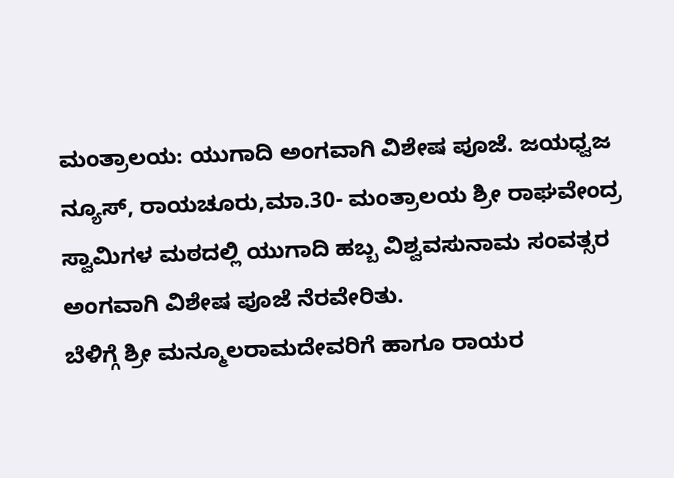ಮಂತ್ರಾಲಯ: ಯುಗಾದಿ ಅಂಗವಾಗಿ ವಿಶೇಷ ಪೂಜೆ. ಜಯಧ್ವಜ ನ್ಯೂಸ್, ರಾಯಚೂರು,ಮಾ.30- ಮಂತ್ರಾಲಯ ಶ್ರೀ ರಾಘವೇಂದ್ರ ಸ್ವಾಮಿಗಳ ಮಠದಲ್ಲಿ ಯುಗಾದಿ ಹಬ್ಬ ವಿಶ್ವವಸುನಾಮ ಸಂವತ್ಸರ ಅಂಗವಾಗಿ ವಿಶೇಷ ಪೂಜೆ ನೆರವೇರಿತು.
ಬೆಳಿಗ್ಗೆ ಶ್ರೀ ಮನ್ಮೂಲರಾಮದೇವರಿಗೆ ಹಾಗೂ ರಾಯರ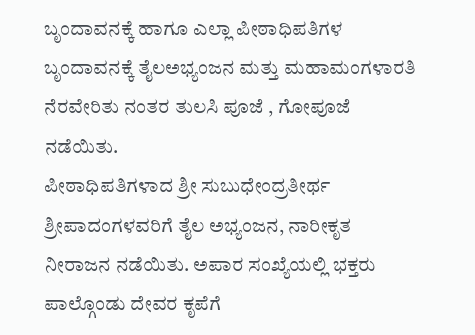ಬೃಂದಾವನಕ್ಕೆ ಹಾಗೂ ಎಲ್ಲಾ ಪೀಠಾಧಿಪತಿಗಳ ಬೃಂದಾವನಕ್ಕೆ ತೈಲಅಭ್ಯಂಜನ ಮತ್ತು ಮಹಾಮಂಗಳಾರತಿ ನೆರವೇರಿತು ನಂತರ ತುಲಸಿ ಪೂಜೆ , ಗೋಪೂಜೆ ನಡೆಯಿತು.
ಪೀಠಾಧಿಪತಿಗಳಾದ ಶ್ರೀ ಸುಬುಧೇಂದ್ರತೀರ್ಥ ಶ್ರೀಪಾದಂಗಳವರಿಗೆ ತೈಲ ಅಭ್ಯಂಜನ, ನಾರೀಕೃತ ನೀರಾಜನ ನಡೆಯಿತು. ಅಪಾರ ಸಂಖ್ಯೆಯಲ್ಲಿ ಭಕ್ತರು ಪಾಲ್ಗೊಂಡು ದೇವರ ಕೃಪೆಗೆ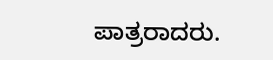ಪಾತ್ರರಾದರು.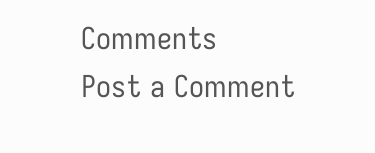Comments
Post a Comment